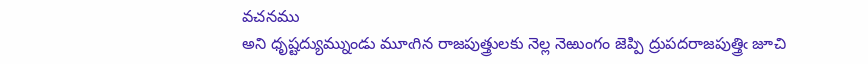వచనము
అని ధృష్టద్యుమ్నుండు మూఁగిన రాజపుత్త్రులకు నెల్ల నెఱుంగం జెప్పి ద్రుపదరాజపుత్త్రిఁ జూచి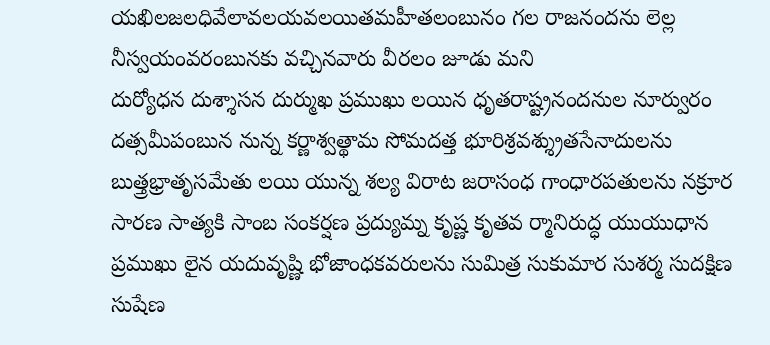యఖిలజలధివేలావలయవలయితమహీతలంబునం గల రాజనందను లెల్ల నీస్వయంవరంబునకు వచ్చినవారు వీరలం జూడు మని
దుర్యోధన దుశ్శాసన దుర్ముఖ ప్రముఖు లయిన ధృతరాష్ట్రనందనుల నూర్వురం దత్సమీపంబున నున్న కర్ణాశ్వత్థామ సోమదత్త భూరిశ్రవశ్శ్రుతసేనాదులను బుత్త్రభ్రాతృసమేతు లయి యున్న శల్య విరాట జరాసంధ గాంధారపతులను నక్రూర సారణ సాత్యకి సాంబ సంకర్షణ ప్రద్యుమ్న కృష్ణ కృతవ ర్మానిరుద్ధ యుయుధాన ప్రముఖు లైన యదువృష్ణి భోజాంధకవరులను సుమిత్ర సుకుమార సుశర్మ సుదక్షిణ సుషేణ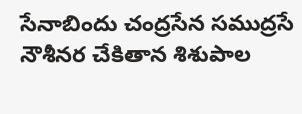సేనాబిందు చంద్రసేన సముద్రసే నౌశీనర చేకితాన శిశుపాల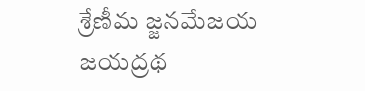శ్రేణీమ జ్జనమేజయ జయద్రథ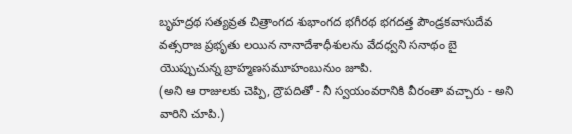బృహద్రథ సత్యవ్రత చిత్రాంగద శుభాంగద భగీరథ భగదత్త పౌండ్రకవాసుదేవ వత్సరాజ ప్రభృతు లయిన నానాదేశాధీశులను వేదధ్వని సనాథం బై యొప్పుచున్న బ్రాహ్మణసమూహంబునుం జూపి.
(అని ఆ రాజులకు చెప్పి, ద్రౌపదితో - నీ స్వయంవరానికి వీరంతా వచ్చారు - అని వారిని చూపి.)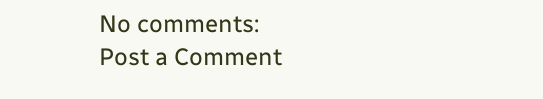No comments:
Post a Comment